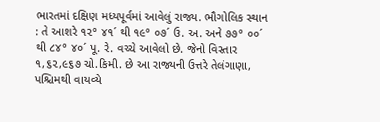ભારતમાં દક્ષિણ મધ્યપૂર્વમાં આવેલું રાજ્ય. ભૌગોલિક સ્થાન : તે આશરે ૧૨° ૪૧´ થી ૧૯° ૦૭´ ઉ. અ. અને ૭૭° ૦૦´ થી ૮૪° ૪૦´ પૂ. રે. વચ્ચે આવેલો છે. જેનો વિસ્તાર ૧,૬૨,૯૬૭ ચો.કિમી. છે આ રાજ્યની ઉત્તરે તેલંગાણા, પશ્ચિમથી વાયવ્યે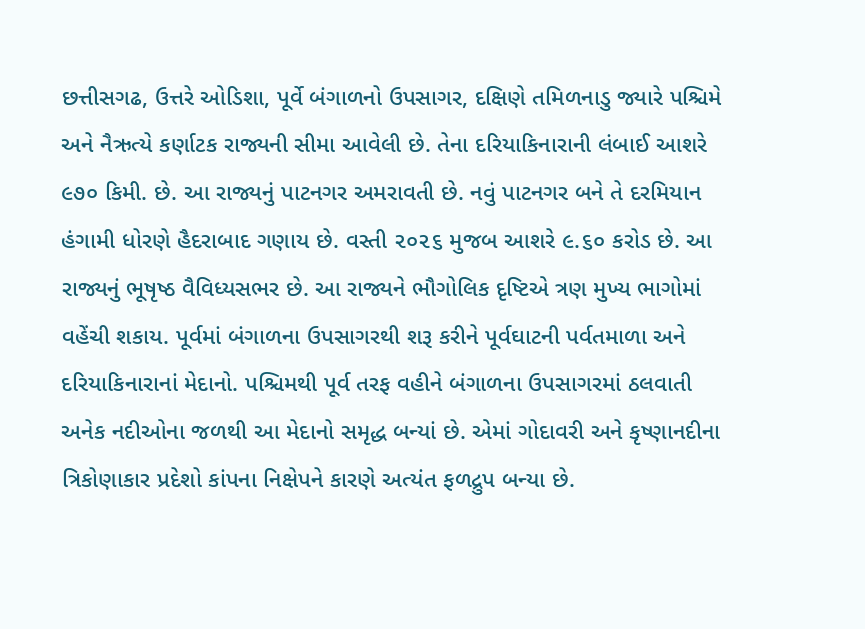છત્તીસગઢ, ઉત્તરે ઓડિશા, પૂર્વે બંગાળનો ઉપસાગર, દક્ષિણે તમિળનાડુ જ્યારે પશ્ચિમે અને નૈઋત્યે કર્ણાટક રાજ્યની સીમા આવેલી છે. તેના દરિયાકિનારાની લંબાઈ આશરે ૯૭૦ કિમી. છે. આ રાજ્યનું પાટનગર અમરાવતી છે. નવું પાટનગર બને તે દરમિયાન હંગામી ધોરણે હૈદરાબાદ ગણાય છે. વસ્તી ૨૦૨૬ મુજબ આશરે ૯.૬૦ કરોડ છે. આ રાજ્યનું ભૂષૃષ્ઠ વૈવિધ્યસભર છે. આ રાજ્યને ભૌગોલિક દૃષ્ટિએ ત્રણ મુખ્ય ભાગોમાં વહેંચી શકાય. પૂર્વમાં બંગાળના ઉપસાગરથી શરૂ કરીને પૂર્વઘાટની પર્વતમાળા અને દરિયાકિનારાનાં મેદાનો. પશ્ચિમથી પૂર્વ તરફ વહીને બંગાળના ઉપસાગરમાં ઠલવાતી અનેક નદીઓના જળથી આ મેદાનો સમૃદ્ધ બન્યાં છે. એમાં ગોદાવરી અને કૃષ્ણાનદીના ત્રિકોણાકાર પ્રદેશો કાંપના નિક્ષેપને કારણે અત્યંત ફળદ્રુપ બન્યા છે.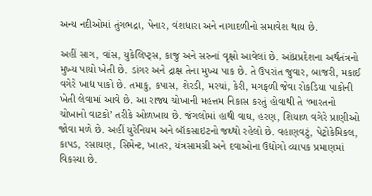અન્ય નદીઓમાં તુંગભદ્રા, પેનાર, વંશધારા અને નાગાદળીનો સમાવેશ થાય છે.

અહીં સાગ, વાંસ, યુકેલિપ્ટ્સ, કાજુ અને સરુનાં વૃક્ષો આવેલાં છે. આંધ્રપ્રદેશના અર્થતંત્રનો મુખ્ય પાયો ખેતી છે. ડાંગર અને દ્રાક્ષ તેના મુખ્ય પાક છે. તે ઉપરાંત જુવાર, બાજરી, મકાઈ વગેરે ખાદ્ય પાકો છે. તમાકુ, કપાસ, શેરડી, મરચાં, કેરી, મગફળી જેવા રોકડિયા પાકોની ખેતી લેવામાં આવે છે. આ રાજ્ય ચોખાની મહત્તમ નિકાસ કરતું હોવાથી તે ‘ભારતનો ચોખાનો વાટકો’ તરીકે ઓળખાય છે. જંગલોમાં હાથી વાઘ, હરણ, શિયાળ વગેરે પ્રાણીઓ જોવા મળે છે. અહીં યુરેનિયમ અને બૉકસાઇટનો જથ્થો રહેલો છે. વહાણવટું, પેટ્રોકેમિકલ, કાપડ, રસાયણ, સિમેન્ટ, ખાતર, યંત્રસામગ્રી અને દવાઓના ઉદ્યોગો વ્યાપક પ્રમાણમાં વિકસ્યા છે.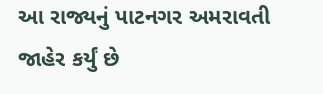આ રાજ્યનું પાટનગર અમરાવતી જાહેર કર્યું છે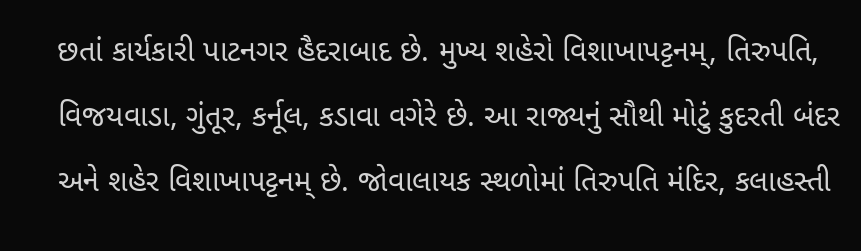છતાં કાર્યકારી પાટનગર હૈદરાબાદ છે. મુખ્ય શહેરો વિશાખાપટ્ટનમ્, તિરુપતિ, વિજયવાડા, ગુંતૂર, કર્નૂલ, કડાવા વગેરે છે. આ રાજ્યનું સૌથી મોટું કુદરતી બંદર અને શહેર વિશાખાપટ્ટનમ્ છે. જોવાલાયક સ્થળોમાં તિરુપતિ મંદિર, કલાહસ્તી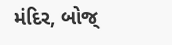મંદિર, બોજ્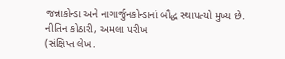જન્નાકોન્ડા અને નાગાર્જુનકોન્ડાનાં બૌદ્ધ સ્થાપત્યો મુખ્ય છે.
નીતિન કોઠારી, અમલા પરીખ
(સંક્ષિપ્ત લેખ.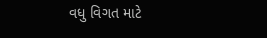વધુ વિગત માટે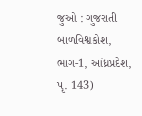જુઓ : ગુજરાતી બાળવિશ્વકોશ, ભાગ-1, આંધ્રપ્રદેશ, પૃ. 143)